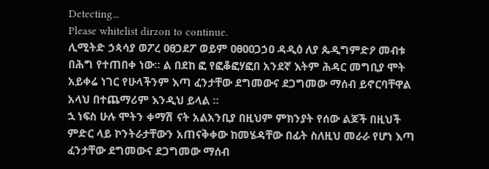Detecting...
Please whitelist dirzon to continue.
ሊሚትድ ኃጳሳያ ወፖረ ዐፀጋደፖ ወይም ዐፀዐዐጋኃዐ ዳዲዕ ለያ ጴዲግምድዖ መብቱ በሕግ የተጠበቀ ነው። ል በደከ ፎ የፎቆፎሃፎበ አንደኛ እትም ሕዳር መግቢያ ሞት አይቀሬ ነገር የሁላችንም እጣ ፈንታቸው ደግመውና ደጋግመው ማሰብ ይኖርባቸዋል አላህ በተጨማሪም እንዲህ ይላል ።
ኋ ነፍስ ሁሉ ሞትን ቀማሽ ናት አልአንቢያ በዚህም ምክንያት የሰው ልጆች በዚህች ምድር ላይ ኮንትራታቸውን አጠናቅቀው ከመሄዳቸው በፊት ስለዚህ መራራ የሆነ እጣ ፈንታቸው ደግመውና ደጋግመው ማሰብ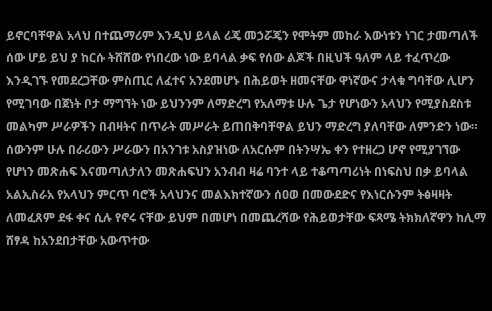ይኖርባቸዋል አላህ በተጨማሪም እንዲህ ይላል ሪጄ መኃሯጄን የሞትም መከራ እውነቱን ነገር ታመጣለች ሰው ሆይ ይህ ያ ከርሱ ትሸሸው የነበረው ነው ይባላል ቃፍ የሰው ልጆች በዚህች ዓለም ላይ ተፈጥረው እንዲገኙ የመደረጋቸው ምስጢር ለፈተና አንደመሆኑ በሕይወት ዘመናቸው ዋነኛውና ታላቁ ግባቸው ሊሆን የሚገባው በጀነት ቦታ ማግኘት ነው ይህንንም ለማድረግ የአለማቱ ሁሉ ጌታ የሆነውን አላህን የሚያስደስቱ መልካም ሥራዎችን በብዛትና በጥራት መሥራት ይጠበቅባቸዋል ይህን ማድረግ ያለባቸው ለምንድን ነው። ሰውንም ሁሉ በራሪውን ሥራውን በአንገቱ አስያዝነው ለአርሱም በትንሣኤ ቀን የተዘረጋ ሆኖ የሚያገኘው የሆነን መጽሐፍ እናመጣለታለን መጽሐፍህን አንብብ ዛሬ ባንተ ላይ ተቆጣጣሪነት በነፍስህ በቃ ይባላል አልኢስራአ የአላህን ምርጥ ባሮች አላህንና መልእክተኛውን ሰዐወ በመውደድና የእነርሱንም ትፅዛዛት ለመፈጸም ደፋ ቀና ሲሉ የኖሩ ናቸው ይህም በመሆነ በመጨረሻው የሕይወታቸው ፍጻሜ ትክክለኛዋን ከሊማ ሸፃዳ ከአንደበታቸው አውጥተው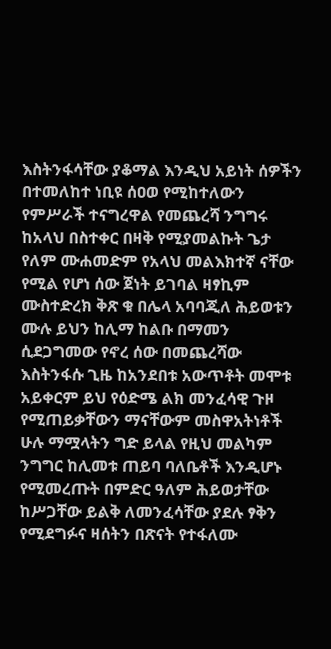እስትንፋሳቸው ያቆማል እንዲህ አይነት ሰዎችን በተመለከተ ነቢዩ ሰዐወ የሚከተለውን የምሥራች ተናግረዋል የመጨረሻ ንግግሩ ከአላህ በስተቀር በዛቅ የሚያመልኩት ጌታ የለም ሙሐመድም የአላህ መልእክተኛ ናቸው የሚል የሆነ ሰው ጀነት ይገባል ዛፃኪም ሙስተድረክ ቅጽ ቁ በሌላ አባባጂለ ሕይወቱን ሙሉ ይህን ከሊማ ከልቡ በማመን ሲደጋግመው የኖረ ሰው በመጨረሻው እስትንፋሱ ጊዜ ከአንደበቱ አውጥቶት መሞቱ አይቀርም ይህ የዕድሜ ልክ መንፈሳዊ ጉዞ የሚጠይቃቸውን ማናቸውም መስዋአትነቶች ሁሉ ማሟላትን ግድ ይላል የዚህ መልካም ንግግር ከሊመቱ ጠይባ ባለቤቶች እንዲሆኑ የሚመረጡት በምድር ዓለም ሕይወታቸው ከሥጋቸው ይልቅ ለመንፈሳቸው ያደሉ ፃቅን የሚደግፉና ዛሰትን በጽናት የተፋለሙ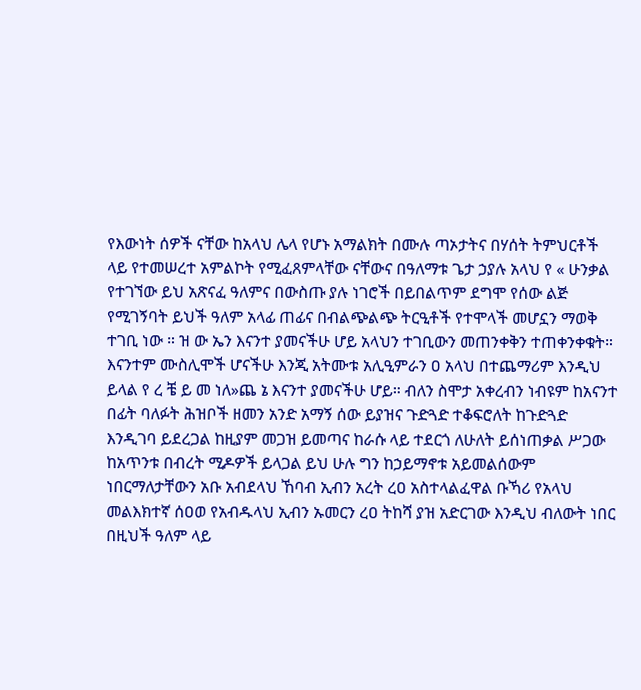የእውነት ሰዎች ናቸው ከአላህ ሌላ የሆኑ አማልክት በሙሉ ጣኦታትና በሃሰት ትምህርቶች ላይ የተመሠረተ አምልኮት የሚፈጸምላቸው ናቸውና በዓለማቱ ጌታ ኃያሉ አላህ የ « ሁንቃል የተገኘው ይህ አጽናፈ ዓለምና በውስጡ ያሉ ነገሮች በይበልጥም ደግሞ የሰው ልጅ የሚገኝባት ይህች ዓለም አላፊ ጠፊና በብልጭልጭ ትርዒቶች የተሞላች መሆኗን ማወቅ ተገቢ ነው ። ዝ ው ኤን እናንተ ያመናችሁ ሆይ አላህን ተገቢውን መጠንቀቅን ተጠቀንቀቁት። እናንተም ሙስሊሞች ሆናችሁ እንጂ አትሙቱ አሊዒምራን ዐ አላህ በተጨማሪም እንዲህ ይላል የ ረ ቼ ይ መ ነለ»ጨ ኔ እናንተ ያመናችሁ ሆይ። ብለን ስሞታ አቀረብን ነብዩም ከአናንተ በፊት ባለፉት ሕዝቦች ዘመን አንድ አማኝ ሰው ይያዝና ጉድጓድ ተቆፍሮለት ከጉድጓድ እንዲገባ ይደረጋል ከዚያም መጋዝ ይመጣና ከራሱ ላይ ተደርጎ ለሁለት ይሰነጠቃል ሥጋው ከአጥንቱ በብረት ሚዶዎች ይላጋል ይህ ሁሉ ግን ከኃይማኖቱ አይመልሰውም ነበርማለታቸውን አቡ አብደላህ ኸባብ ኢብን አረት ረዐ አስተላልፈዋል ቡኻሪ የአላህ መልእክተኛ ሰዐወ የአብዱላህ ኢብን ኡመርን ረዐ ትከሻ ያዝ አድርገው እንዲህ ብለውት ነበር በዚህች ዓለም ላይ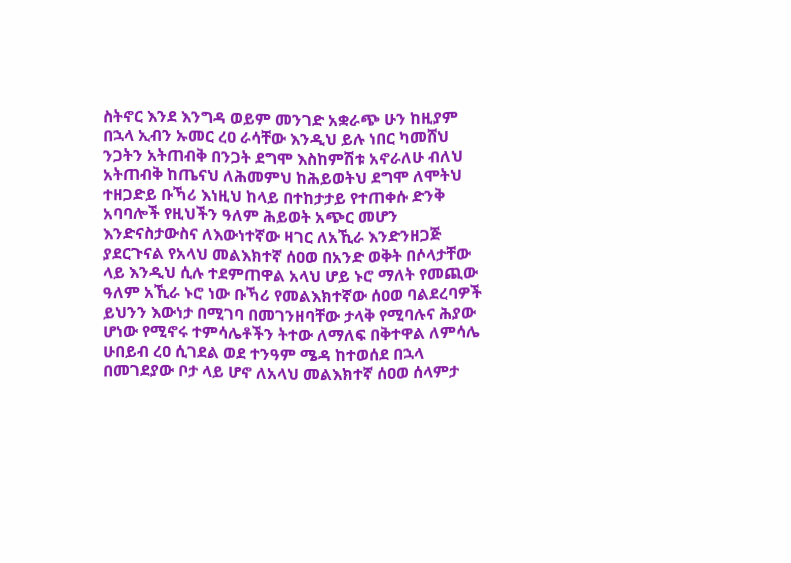ስትኖር እንደ እንግዳ ወይም መንገድ አቋራጭ ሁን ከዚያም በኋላ ኢብን ኡመር ረዐ ራሳቸው እንዲህ ይሉ ነበር ካመሸህ ንጋትን አትጠብቅ በንጋት ደግሞ እስከምሽቱ አኖራለሁ ብለህ አትጠብቅ ከጤናህ ለሕመምህ ከሕይወትህ ደግሞ ለሞትህ ተዘጋድይ ቡኻሪ እነዚህ ከላይ በተከታታይ የተጠቀሱ ድንቅ አባባሎች የዚህችን ዓለም ሕይወት አጭር መሆን እንድናስታውስና ለእውነተኛው ዛገር ለአኺራ እንድንዘጋጅ ያደርጉናል የአላህ መልእክተኛ ሰዐወ በአንድ ወቅት በሶላታቸው ላይ እንዲህ ሲሉ ተደምጠዋል አላህ ሆይ ኑሮ ማለት የመጪው ዓለም አኺራ ኑሮ ነው ቡኻሪ የመልእክተኛው ሰዐወ ባልደረባዎች ይህንን እውነታ በሚገባ በመገንዘባቸው ታላቅ የሚባሉና ሕያው ሆነው የሚኖሩ ተምሳሌቶችን ትተው ለማለፍ በቅተዋል ለምሳሌ ሁበይብ ረዐ ሲገደል ወደ ተንዓም ሜዳ ከተወሰደ በኋላ በመገደያው ቦታ ላይ ሆኖ ለአላህ መልእክተኛ ሰዐወ ሰላምታ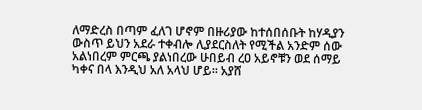ለማድረስ በጣም ፈለገ ሆኖም በዙሪያው ከተሰበሰቡት ከሃዲያን ውስጥ ይህን አደራ ተቀብሎ ሊያደርስለት የሚችል አንድም ሰው አልነበረም ምርጫ ያልነበረው ሁበይብ ረዐ አይኖቹን ወደ ሰማይ ካቀና በላ እንዲህ አለ አላህ ሆይ። አያሸ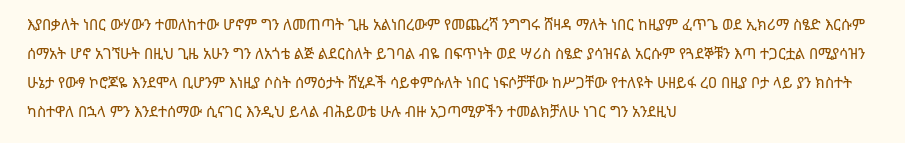እያበቃለት ነበር ውሃውን ተመለከተው ሆኖም ግን ለመጠጣት ጊዜ አልነበረውም የመጨረሻ ንግግሩ ሸዛዳ ማለት ነበር ከዚያም ፈጥጌ ወደ ኢክሪማ ስፄድ እርሱም ሰማአት ሆኖ አገኘሁት በዚህ ጊዜ አሁን ግን ለአጎቴ ልጅ ልደርስለት ይገባል ብዬ በፍጥነት ወደ ሣሪስ ስፄድ ያሳዝናል አርሱም የጓደኞቹን እጣ ተጋርቷል በሚያሳዝን ሁኔታ የውፃ ኮሮጆዬ እንደሞላ ቢሆንም እነዚያ ሶስት ሰማዕታት ሸሂዶች ሳይቀምሱለት ነበር ነፍሶቻቸው ከሥጋቸው የተለዩት ሁዘይፋ ረዐ በዚያ ቦታ ላይ ያን ክስተት ካስተዋለ በኋላ ምን እንደተሰማው ሲናገር እንዲህ ይላል ብሕይወቴ ሁሉ ብዙ አጋጣሚዎችን ተመልክቻለሁ ነገር ግን አንደዚህ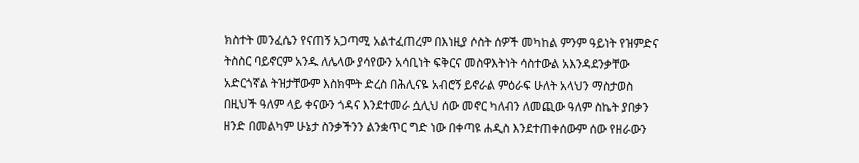ክስተት መንፈሴን የናጠኝ አጋጣሚ አልተፈጠረም በእነዚያ ሶስት ሰዎች መካከል ምንም ዓይነት የዝምድና ትስስር ባይኖርም አንዱ ለሌላው ያሳየውን አሳቢነት ፍቅርና መስዋእትነት ሳስተውል አእንዳደንቃቸው አድርጎኛል ትዝታቸውም እስክሞት ድረስ በሕሊናዬ አብሮኝ ይኖራል ምዕራፍ ሁለት አላህን ማስታወስ በዚህች ዓለም ላይ ቀናውን ጎዳና እንደተመራ ሷሊህ ሰው መኖር ካለብን ለመጪው ዓለም ስኬት ያበቃን ዘንድ በመልካም ሁኔታ ስንቃችንን ልንቋጥር ግድ ነው በቀጣዩ ሐዲስ እንደተጠቀሰውም ሰው የዘራውን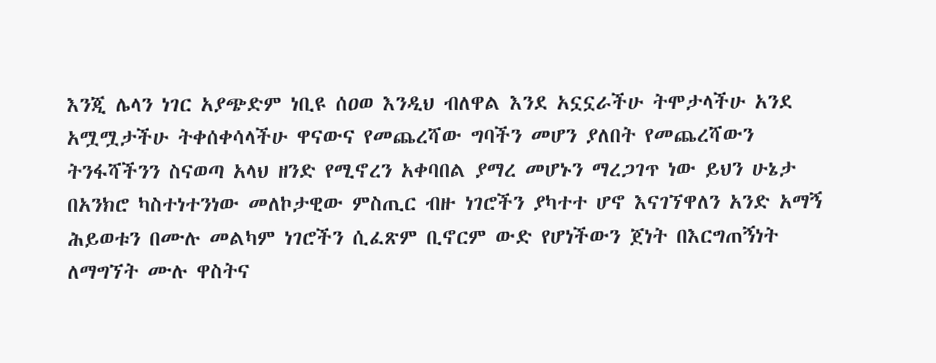እንጂ ሌላን ነገር አያጭድም ነቢዩ ሰዐወ እንዲህ ብለዋል እንደ አኗኗራችሁ ትሞታላችሁ አንደ አሟሟታችሁ ትቀሰቀሳላችሁ ዋናውና የመጨረሻው ግባችን መሆን ያለበት የመጨረሻውን ትንፋሻችንን ስናወጣ አላህ ዘንድ የሚኖረን አቀባበል ያማረ መሆኑን ማረጋገጥ ነው ይህን ሁኔታ በአንክሮ ካስተነተንነው መለኮታዊው ምስጢር ብዙ ነገሮችን ያካተተ ሆኖ እናገኘዋለን አንድ አማኝ ሕይወቱን በሙሉ መልካም ነገሮችን ሲፈጽም ቢኖርም ውድ የሆነችውን ጀነት በእርግጠኝነት ለማግኘት ሙሉ ዋስትና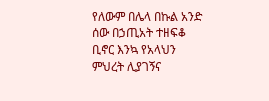የለውም በሌላ በኩል አንድ ሰው በኃጢአት ተዘፍቆ ቢኖር እንኳ የአላህን ምህረት ሊያገኝና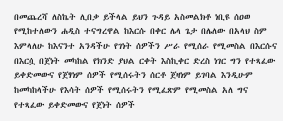በመጨረሻ ለስኬት ሊበቃ ይችላል ይህን ጉዳይ አስመልክቶ ነቢዩ ሰዐወ የሚከተለውን ሐዲስ ተናግረዋል ከእርሱ በቀር ሌላ ጌታ በሌለው በአላህ ስም እምላለሁ ከእናንተ አንዳችሁ የገነት ሰዎችን ሥራ የሚሰራ የሚመስል በእርሱና በእርሷ በጀነት መካከል የክንድ ያህል ርቀት እስኪቀር ድረስ ነገር ግን የተጻፈው ይቀድመውና የጀፃነም ሰዎች የሚሰሩትን ሰርቶ ጀዛነም ይገባል እንዲሁም ከመካከላችሁ የእሳት ሰዎች የሚሰሩትን የሚፈጽም የሚመስል አለ ግና የተጻፈው ይቀድመውና የጀነት ሰዎች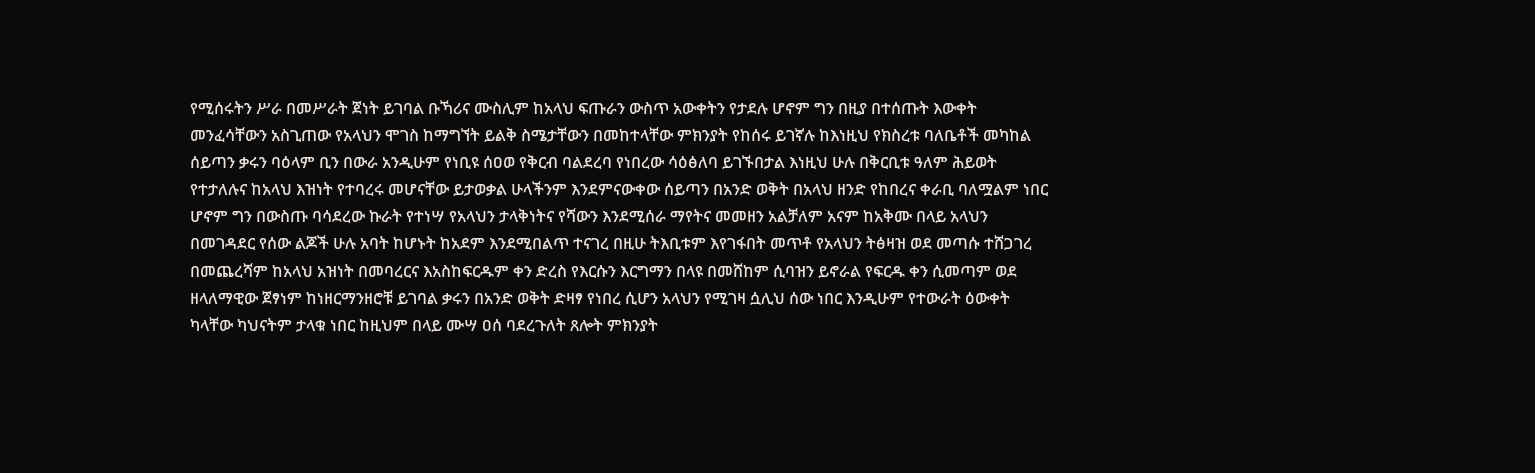የሚሰሩትን ሥራ በመሥራት ጀነት ይገባል ቡኻሪና ሙስሊም ከአላህ ፍጡራን ውስጥ አውቀትን የታደሉ ሆኖም ግን በዚያ በተሰጡት እውቀት መንፈሳቸውን አስጊጠው የአላህን ሞገስ ከማግኘት ይልቅ ስሜታቸውን በመከተላቸው ምክንያት የከሰሩ ይገኛሉ ከእነዚህ የክስረቱ ባለቤቶች መካከል ሰይጣን ቃሩን ባዕላም ቢን በውራ አንዲሁም የነቢዩ ሰዐወ የቅርብ ባልደረባ የነበረው ሳዕፅለባ ይገኙበታል እነዚህ ሁሉ በቅርቢቱ ዓለም ሕይወት የተታለሉና ከአላህ እዝነት የተባረሩ መሆናቸው ይታወቃል ሁላችንም እንደምናውቀው ሰይጣን በአንድ ወቅት በአላህ ዘንድ የከበረና ቀራቢ ባለሟልም ነበር ሆኖም ግን በውስጡ ባሳደረው ኩራት የተነሣ የአላህን ታላቅነትና የሻውን እንደሚሰራ ማየትና መመዘን አልቻለም አናም ከአቅሙ በላይ አላህን በመገዳደር የሰው ልጆች ሁሉ አባት ከሆኑት ከአደም እንደሚበልጥ ተናገረ በዚሁ ትእቢቱም እየገፋበት መጥቶ የአላህን ትፅዛዝ ወደ መጣሱ ተሸጋገረ በመጨረሻም ከአላህ አዝነት በመባረርና እአስከፍርዱም ቀን ድረስ የእርሱን እርግማን በላዩ በመሸከም ሲባዝን ይኖራል የፍርዱ ቀን ሲመጣም ወደ ዘላለማዊው ጀፃነም ከነዘርማንዘሮቹ ይገባል ቃሩን በአንድ ወቅት ድዛፃ የነበረ ሲሆን አላህን የሚገዛ ሷሊህ ሰው ነበር እንዲሁም የተውራት ዕውቀት ካላቸው ካህናትም ታላቁ ነበር ከዚህም በላይ ሙሣ ዐሰ ባደረጉለት ጸሎት ምክንያት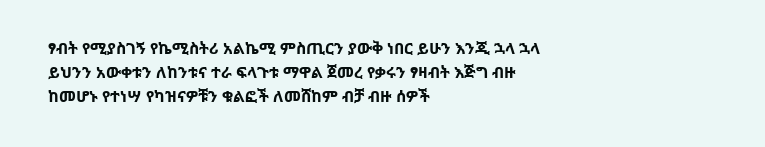ፃብት የሚያስገኝ የኬሚስትሪ አልኬሚ ምስጢርን ያውቅ ነበር ይሁን እንጂ ኋላ ኋላ ይህንን አውቀቱን ለከንቱና ተራ ፍላጉቱ ማዋል ጀመረ የቃሩን ፃዛብት እጅግ ብዙ ከመሆኑ የተነሣ የካዝናዎቹን ቁልፎች ለመሸከም ብቻ ብዙ ሰዎች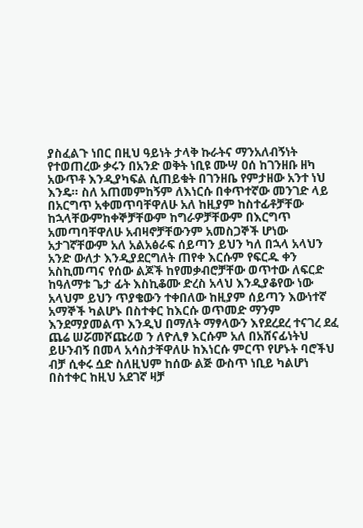ያስፈልጉ ነበር በዚህ ዓይነት ታላቅ ኩራትና ማንአለብኝነት የተወጠረው ቃሩን በአንድ ወቅት ነቢዩ ሙሣ ዐሰ ከገንዘቡ ዘካ አውጥቶ እንዲያካፍል ሲጠይቁት በገንዘቤ የምታዘው አንተ ነህ እንዴ። ስለ አጠመምከኝም ለእነርሱ በቀጥተኛው መንገድ ላይ በአርግጥ አቀመጥባቸዋለሁ አለ ከዚያም ከስተፊቶቻቸው ከኋላቸውምከቀኞቻቸውም ከግራዎቻቸውም በእርግጥ አመጣባቸዋለሁ አብዛኖቻቸውንም አመስጋኞች ሆነው አታገኛቸውም አለ አልአፅራፍ ሰይጣን ይህን ካለ በኋላ አላህን አንድ ውለታ እንዲያደርግለት ጠየቀ እርሱም የፍርዱ ቀን አስኪመጣና የሰው ልጆች ከየመቃብሮቻቸው ወጥተው ለፍርድ ከዓለማቱ ጌታ ፊት እስኪቆሙ ድረስ አላህ እንዲያቆየው ነው አላህም ይህን ጥያቄውን ተቀበለው ከዚያም ሰይጣን እውነተኛ አማኞች ካልሆኑ በስተቀር ከእርሱ ወጥመድ ማንም እንደማያመልጥ እንዲህ በማለት ማፃላውን እየደረደረ ተናገረ ደፈ ጨሬ ሠሯመሾጩሪወ ን ለዮሊፃ እርሱም አለ በአሸናፊነትህ ይሁንብኝ በመላ አሳስታቸዋለሁ ከእነርሱ ምርጥ የሆኑት ባሮችህ ብቻ ሲቀሩ ሷድ ስለዚህም ከሰው ልጅ ውስጥ ነቢይ ካልሆነ በስተቀር ከዚህ አደገኛ ዛቻ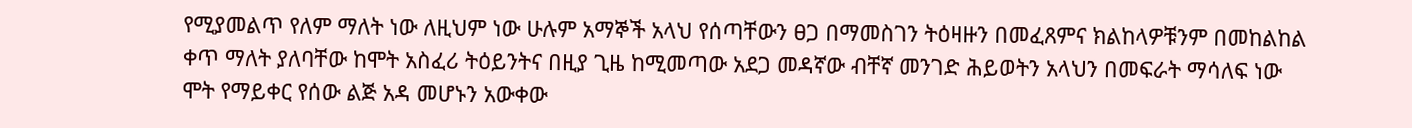የሚያመልጥ የለም ማለት ነው ለዚህም ነው ሁሉም አማኞች አላህ የሰጣቸውን ፀጋ በማመስገን ትዕዛዙን በመፈጸምና ክልከላዎቹንም በመከልከል ቀጥ ማለት ያለባቸው ከሞት አስፈሪ ትዕይንትና በዚያ ጊዜ ከሚመጣው አደጋ መዳኛው ብቸኛ መንገድ ሕይወትን አላህን በመፍራት ማሳለፍ ነው ሞት የማይቀር የሰው ልጅ አዳ መሆኑን አውቀው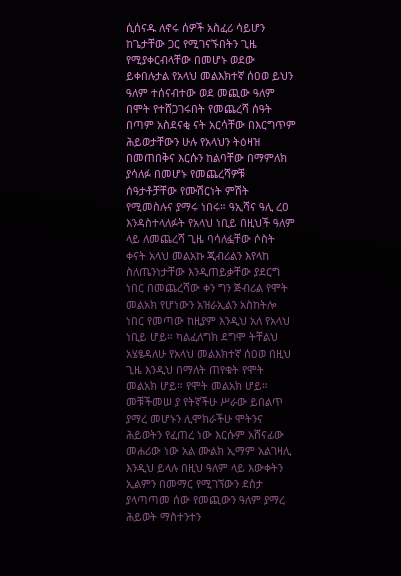ሲሰናዱ ለኖሩ ሰዎች አስፈሪ ሳይሆን ከጌታቸው ጋር የሚገናኙበትን ጊዜ የሚያቀርብላቸው በመሆኑ ወደው ይቀበሉታል የአላህ መልእክተኛ ሰዐወ ይህን ዓለም ተሰናብተው ወደ መጪው ዓለም በሞት የተሸጋገሩበት የመጨረሻ ሰዓት በጣም አስደናቂ ናት አርሳቸው በእርግጥም ሕይወታቸውን ሁሉ የአላህን ትዕዛዝ በመጠበቅና እርሱን ከልባቸው በማምለክ ያሳለፉ በመሆኑ የመጨረሻዎቹ ሰዓታቶቻቸው የሙሽርነት ምሽት የሚመስሉና ያማሩ ነበሩ። ዓኢሻና ዓሊ ረዐ እንዳስተላለፉት የአላህ ነቢይ በዚህች ዓለም ላይ ለመጨረሻ ጊዜ ባሳለፏቸው ሶስት ቀናት አላህ መልአኩ ጂብሪልን እየላከ ስለጤንነታቸው እንዲጠይቃቸው ያደርግ ነበር በመጨረሻው ቀን ግን ጅብሪል የሞት መልአክ የሆነውን አዝራኢልን አስከትሎ ነበር የመጣው ከዚያም እንዲህ አለ የአላህ ነቢይ ሆይ። ካልፈለግክ ደግሞ ትቸልህ አሄፄዳለሁ የአላህ መልእክተኛ ሰዐወ በዚህ ጊዜ እንዲህ በማለት ጠየቁት የሞት መልአክ ሆይ። የሞት መልአክ ሆይ። መቹችመሠ ያ የትኛችሁ ሥራው ይበልጥ ያማረ መሆኑን ሊሞክራችሁ ሞትንና ሕይወትን የፈጠረ ነው እርሱም አሸናፊው መሐሪው ነው አል ሙልክ ኢማም አልገዛሊ እንዲህ ይላሉ በዚህ ዓለም ላይ እውቀትን ኢልምን በመማር የሚገኘውን ደስታ ያላጣጣመ ሰው የመጪውን ዓለም ያማረ ሕይወት ማስተንተን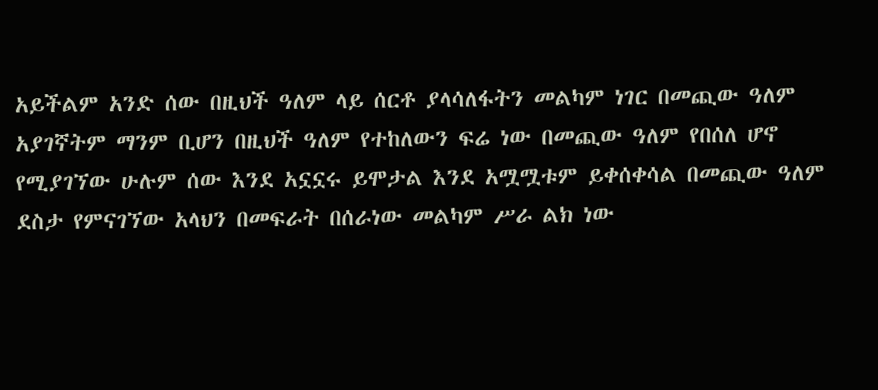አይችልም አንድ ሰው በዚህች ዓለም ላይ ሰርቶ ያላሳለፋትን መልካም ነገር በመጪው ዓለም አያገኛትም ማንም ቢሆን በዚህች ዓለም የተከለውን ፍሬ ነው በመጪው ዓለም የበሰለ ሆኖ የሚያገኘው ሁሉም ሰው እንደ አኗኗሩ ይሞታል እንደ አሟሟቱም ይቀሰቀሳል በመጪው ዓለም ደስታ የምናገኘው አላህን በመፍራት በሰራነው መልካም ሥራ ልክ ነው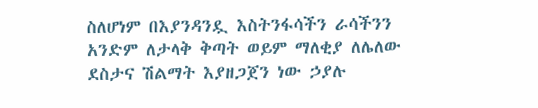ስለሆነም በእያንዳንዷ እስትንፋሳችን ራሳችንን አንድም ለታላቅ ቅጣት ወይም ማለቂያ ለሌለው ደስታና ሽልማት እያዘጋጀን ነው ኃያሉ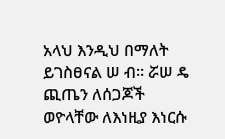አላህ እንዲህ በማለት ይገስፀናል ሠ ብ። ሯሠ ዴ ጪጤን ለሰጋጆች ወዮላቸው ለእነዚያ እነርሱ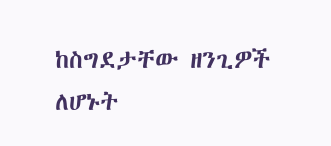ከስግደታቸው ዘንጊዎች ለሆኑት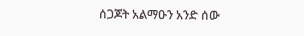ሰጋጆት አልማዑን አንድ ሰው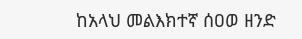ከአላህ መልእክተኛ ሰዐወ ዘንድ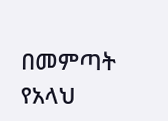በመምጣት የአላህ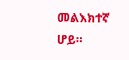መልእክተኛ ሆይ።